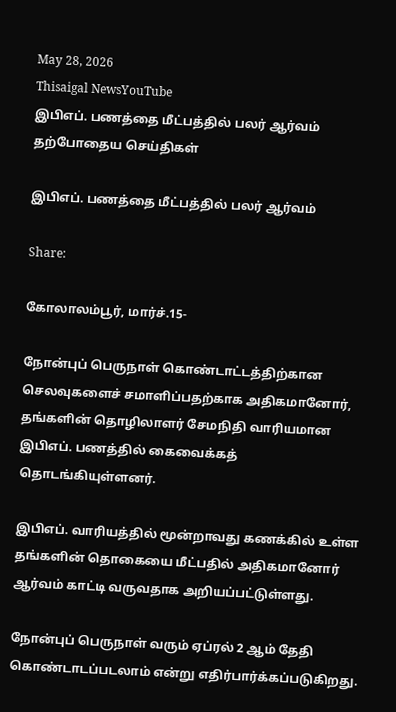May 28, 2026
Thisaigal NewsYouTube
இபிஎப். பணத்தை மீட்பத்தில் பலர் ஆர்வம்
தற்போதைய செய்திகள்

இபிஎப். பணத்தை மீட்பத்தில் பலர் ஆர்வம்

Share:

கோலாலம்பூர், மார்ச்.15-

நோன்புப் பெருநாள் கொண்டாட்டத்திற்கான செலவுகளைச் சமாளிப்பதற்காக அதிகமானோர், தங்களின் தொழிலாளர் சேமநிதி வாரியமான இபிஎப். பணத்தில் கைவைக்கத் தொடங்கியுள்ளனர்.

இபிஎப். வாரியத்தில் மூன்றாவது கணக்கில் உள்ள தங்களின் தொகையை மீட்பதில் அதிகமானோர் ஆர்வம் காட்டி வருவதாக அறியப்பட்டுள்ளது.

நோன்புப் பெருநாள் வரும் ஏப்ரல் 2 ஆம் தேதி கொண்டாடப்படலாம் என்று எதிர்பார்க்கப்படுகிறது.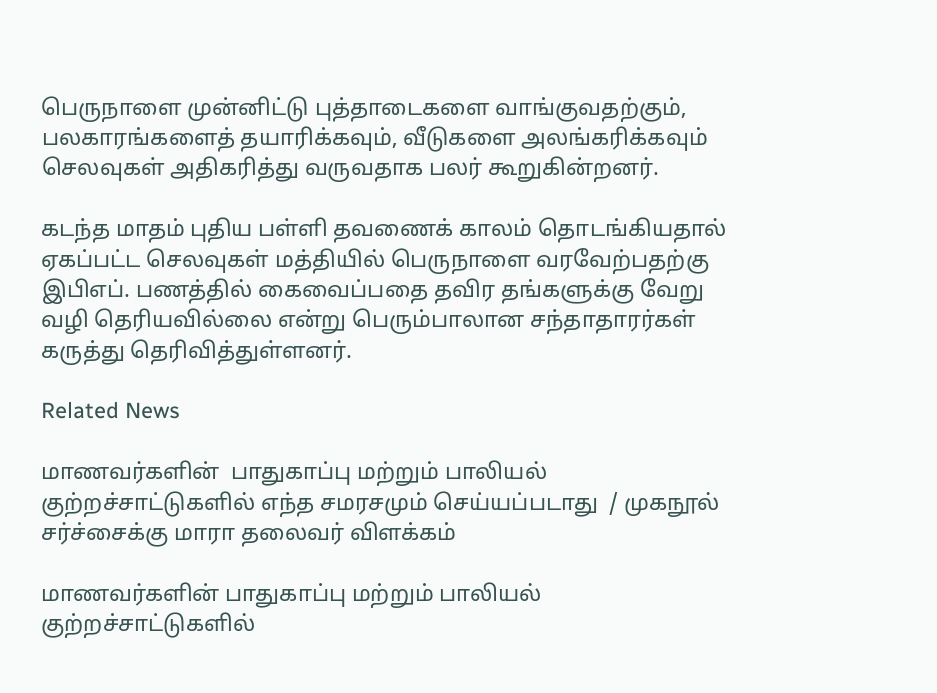பெருநாளை முன்னிட்டு புத்தாடைகளை வாங்குவதற்கும், பலகாரங்களைத் தயாரிக்கவும், வீடுகளை அலங்கரிக்கவும் செலவுகள் அதிகரித்து வருவதாக பலர் கூறுகின்றனர்.

கடந்த மாதம் புதிய பள்ளி தவணைக் காலம் தொடங்கியதால் ஏகப்பட்ட செலவுகள் மத்தியில் பெருநாளை வரவேற்பதற்கு இபிஎப். பணத்தில் கைவைப்பதை தவிர தங்களுக்கு வேறு வழி தெரியவில்லை என்று பெரும்பாலான சந்தாதாரர்கள் கருத்து தெரிவித்துள்ளனர்.

Related News

மாணவர்களின்  பாதுகாப்பு மற்றும் பாலியல் குற்றச்சாட்டுகளில் எந்த சமரசமும் செய்யப்படாது  / முகநூல் சர்ச்சைக்கு மாரா தலைவர் விளக்கம்

மாணவர்களின் பாதுகாப்பு மற்றும் பாலியல் குற்றச்சாட்டுகளில்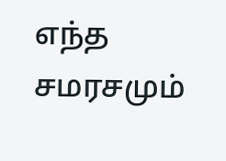எந்த சமரசமும்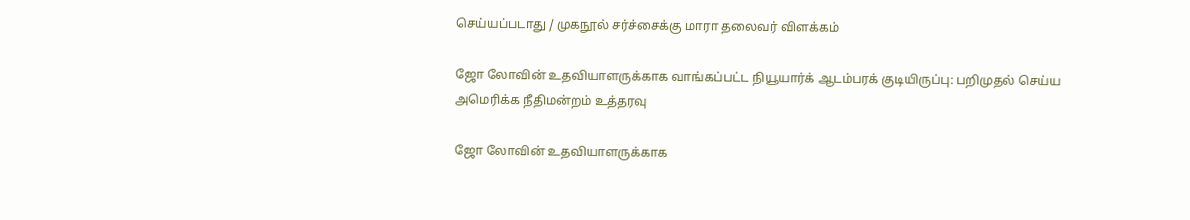செய்யப்படாது / முகநூல் சர்ச்சைக்கு மாரா தலைவர் விளக்கம்

ஜோ லோவின் உதவியாளருக்காக வாங்கப்பட்ட நியூயார்க் ஆடம்பரக் குடியிருப்பு: பறிமுதல் செய்ய அமெரிக்க நீதிமன்றம் உத்தரவு

ஜோ லோவின் உதவியாளருக்காக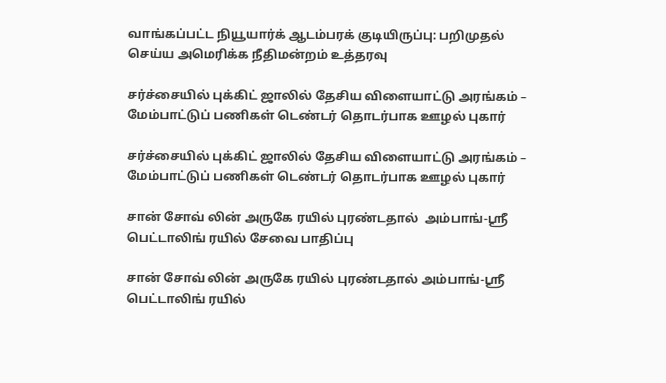வாங்கப்பட்ட நியூயார்க் ஆடம்பரக் குடியிருப்பு: பறிமுதல் செய்ய அமெரிக்க நீதிமன்றம் உத்தரவு

சர்ச்சையில் புக்கிட் ஜாலில் தேசிய விளையாட்டு அரங்கம் – மேம்பாட்டுப் பணிகள் டெண்டர் தொடர்பாக ஊழல் புகார்

சர்ச்சையில் புக்கிட் ஜாலில் தேசிய விளையாட்டு அரங்கம் – மேம்பாட்டுப் பணிகள் டெண்டர் தொடர்பாக ஊழல் புகார்

சான் சோவ் லின் அருகே ரயில் புரண்டதால்  அம்பாங்-ஸ்ரீ பெட்டாலிங் ரயில் சேவை பாதிப்பு

சான் சோவ் லின் அருகே ரயில் புரண்டதால் அம்பாங்-ஸ்ரீ பெட்டாலிங் ரயில்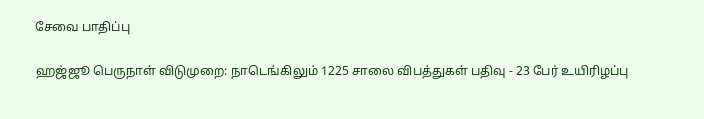சேவை பாதிப்பு

ஹஜ்ஜூ பெருநாள் விடுமுறை: நாடெங்கிலும் 1225 சாலை விபத்துகள் பதிவு - 23 பேர் உயிரிழப்பு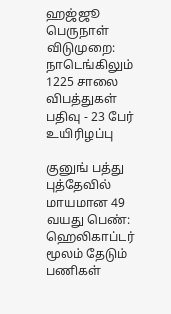ஹஜ்ஜூ பெருநாள் விடுமுறை: நாடெங்கிலும் 1225 சாலை விபத்துகள் பதிவு - 23 பேர் உயிரிழப்பு

குனுங் பத்து புத்தேவில் மாயமான 49 வயது பெண்: ஹெலிகாப்டர் மூலம் தேடும் பணிகள்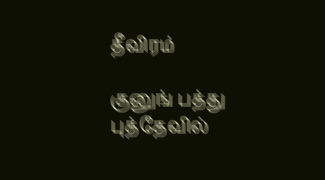தீவிரம்

குனுங் பத்து புத்தேவில்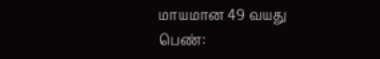மாயமான 49 வயது பெண்: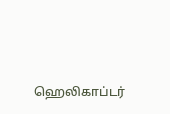ஹெலிகாப்டர்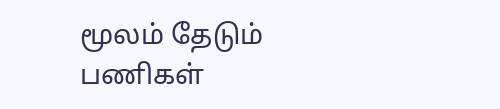மூலம் தேடும் பணிகள்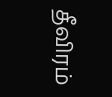தீவிரம்